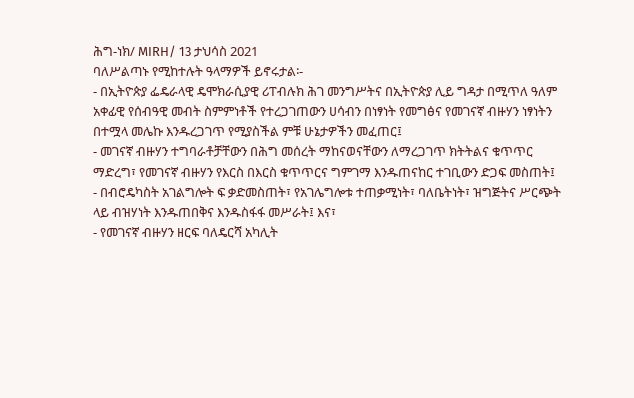ሕግ-ነክ/ MIRH/ 13 ታህሳስ 2021
ባለሥልጣኑ የሚከተሉት ዓላማዎች ይኖሩታል፡-
- በኢትዮጵያ ፌዴራላዊ ዴሞክራሲያዊ ሪፐብሉክ ሕገ መንግሥትና በኢትዮጵያ ሊይ ግዳታ በሚጥለ ዓለም አቀፊዊ የሰብዓዊ መብት ስምምነቶች የተረጋገጠውን ሀሳብን በነፃነት የመግፅና የመገናኛ ብዙሃን ነፃነትን በተሟላ መሌኩ እንዱረጋገጥ የሚያስችል ምቹ ሁኔታዎችን መፈጠር፤
- መገናኛ ብዙሃን ተግባራቶቻቸውን በሕግ መሰረት ማከናወናቸውን ለማረጋገጥ ክትትልና ቁጥጥር ማድረግ፣ የመገናኛ ብዙሃን የእርስ በእርስ ቁጥጥርና ግምገማ እንዱጠናከር ተገቢውን ድጋፍ መስጠት፤
- በብሮዴካስት አገልግሎት ፍ ቃድመስጠት፣ የአገሌግሎቱ ተጠቃሚነት፣ ባለቤትነት፣ ዝግጅትና ሥርጭት ላይ ብዝሃነት እንዱጠበቅና እንዱስፋፋ መሥራት፤ እና፣
- የመገናኛ ብዙሃን ዘርፍ ባለዴርሻ አካሊት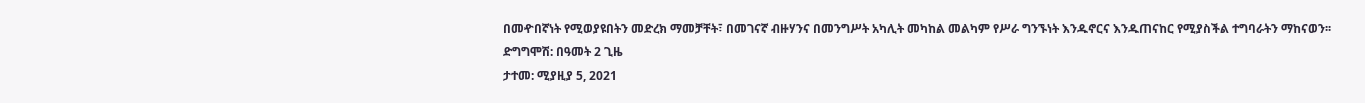በመዯበኛነት የሚወያዩበትን መድረክ ማመቻቸት፣ በመገናኛ ብዙሃንና በመንግሥት አካሊት መካከል መልካም የሥራ ግንኙነት እንዱኖርና እንዱጠናከር የሚያስችል ተግባራትን ማከናወን፡፡
ድግግሞሽ: በዓመት 2 ጊዜ
ታተመ: ሚያዚያ 5, 2021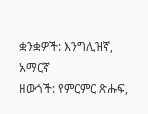ቋንቋዎች: እንግሊዝኛ, አማርኛ
ዘውጎች: የምርምር ጽሑፍ,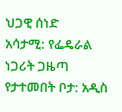ህጋዊ ሰነድ
አሳታሚ: የፌዴራል ነጋሪት ጋዜጣ
የታተመበት ቦታ: አዲስ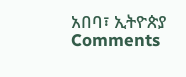አበባ፣ ኢትዮጵያ
Comments